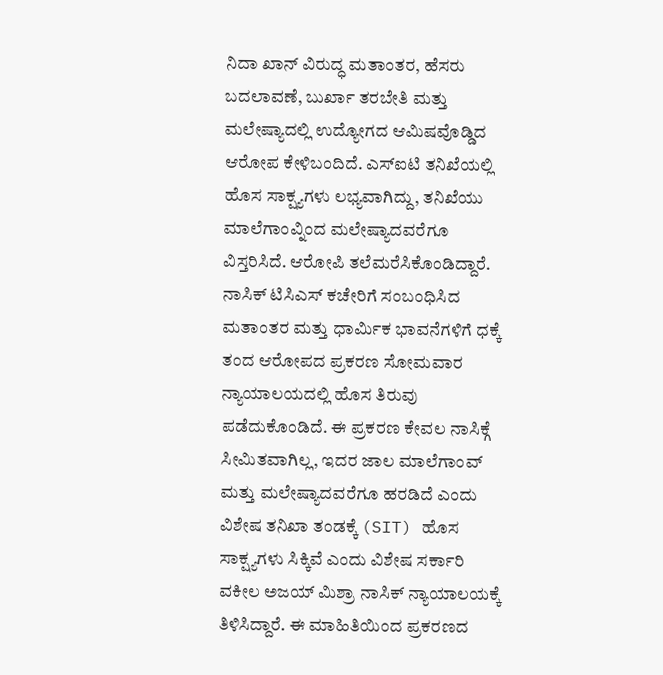ನಿದಾ ಖಾನ್ ವಿರುದ್ಧ ಮತಾಂತರ, ಹೆಸರು ಬದಲಾವಣೆ, ಬುರ್ಖಾ ತರಬೇತಿ ಮತ್ತು ಮಲೇಷ್ಯಾದಲ್ಲಿ ಉದ್ಯೋಗದ ಆಮಿಷವೊಡ್ಡಿದ ಆರೋಪ ಕೇಳಿಬಂದಿದೆ. ಎಸ್ಐಟಿ ತನಿಖೆಯಲ್ಲಿ ಹೊಸ ಸಾಕ್ಷ್ಯಗಳು ಲಭ್ಯವಾಗಿದ್ದು, ತನಿಖೆಯು ಮಾಲೆಗಾಂವ್ನಿಂದ ಮಲೇಷ್ಯಾದವರೆಗೂ ವಿಸ್ತರಿಸಿದೆ. ಆರೋಪಿ ತಲೆಮರೆಸಿಕೊಂಡಿದ್ದಾರೆ.
ನಾಸಿಕ್ ಟಿಸಿಎಸ್ ಕಚೇರಿಗೆ ಸಂಬಂಧಿಸಿದ ಮತಾಂತರ ಮತ್ತು ಧಾರ್ಮಿಕ ಭಾವನೆಗಳಿಗೆ ಧಕ್ಕೆ ತಂದ ಆರೋಪದ ಪ್ರಕರಣ ಸೋಮವಾರ ನ್ಯಾಯಾಲಯದಲ್ಲಿ ಹೊಸ ತಿರುವು ಪಡೆದುಕೊಂಡಿದೆ. ಈ ಪ್ರಕರಣ ಕೇವಲ ನಾಸಿಕ್ಗೆ ಸೀಮಿತವಾಗಿಲ್ಲ, ಇದರ ಜಾಲ ಮಾಲೆಗಾಂವ್ ಮತ್ತು ಮಲೇಷ್ಯಾದವರೆಗೂ ಹರಡಿದೆ ಎಂದು ವಿಶೇಷ ತನಿಖಾ ತಂಡಕ್ಕೆ (SIT) ಹೊಸ ಸಾಕ್ಷ್ಯಗಳು ಸಿಕ್ಕಿವೆ ಎಂದು ವಿಶೇಷ ಸರ್ಕಾರಿ ವಕೀಲ ಅಜಯ್ ಮಿಶ್ರಾ ನಾಸಿಕ್ ನ್ಯಾಯಾಲಯಕ್ಕೆ ತಿಳಿಸಿದ್ದಾರೆ. ಈ ಮಾಹಿತಿಯಿಂದ ಪ್ರಕರಣದ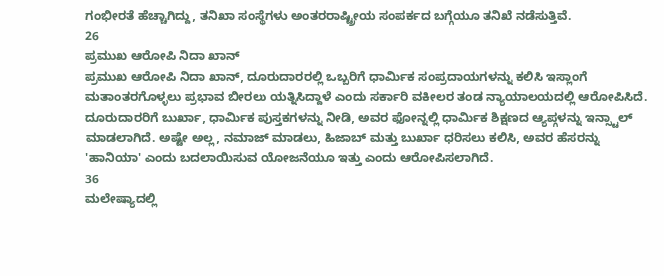ಗಂಭೀರತೆ ಹೆಚ್ಚಾಗಿದ್ದು, ತನಿಖಾ ಸಂಸ್ಥೆಗಳು ಅಂತರರಾಷ್ಟ್ರೀಯ ಸಂಪರ್ಕದ ಬಗ್ಗೆಯೂ ತನಿಖೆ ನಡೆಸುತ್ತಿವೆ.
26
ಪ್ರಮುಖ ಆರೋಪಿ ನಿದಾ ಖಾನ್
ಪ್ರಮುಖ ಆರೋಪಿ ನಿದಾ ಖಾನ್, ದೂರುದಾರರಲ್ಲಿ ಒಬ್ಬರಿಗೆ ಧಾರ್ಮಿಕ ಸಂಪ್ರದಾಯಗಳನ್ನು ಕಲಿಸಿ ಇಸ್ಲಾಂಗೆ ಮತಾಂತರಗೊಳ್ಳಲು ಪ್ರಭಾವ ಬೀರಲು ಯತ್ನಿಸಿದ್ದಾಳೆ ಎಂದು ಸರ್ಕಾರಿ ವಕೀಲರ ತಂಡ ನ್ಯಾಯಾಲಯದಲ್ಲಿ ಆರೋಪಿಸಿದೆ. ದೂರುದಾರರಿಗೆ ಬುರ್ಖಾ, ಧಾರ್ಮಿಕ ಪುಸ್ತಕಗಳನ್ನು ನೀಡಿ, ಅವರ ಫೋನ್ನಲ್ಲಿ ಧಾರ್ಮಿಕ ಶಿಕ್ಷಣದ ಆ್ಯಪ್ಗಳನ್ನು ಇನ್ಸ್ಟಾಲ್ ಮಾಡಲಾಗಿದೆ. ಅಷ್ಟೇ ಅಲ್ಲ, ನಮಾಜ್ ಮಾಡಲು, ಹಿಜಾಬ್ ಮತ್ತು ಬುರ್ಖಾ ಧರಿಸಲು ಕಲಿಸಿ, ಅವರ ಹೆಸರನ್ನು 'ಹಾನಿಯಾ' ಎಂದು ಬದಲಾಯಿಸುವ ಯೋಜನೆಯೂ ಇತ್ತು ಎಂದು ಆರೋಪಿಸಲಾಗಿದೆ.
36
ಮಲೇಷ್ಯಾದಲ್ಲಿ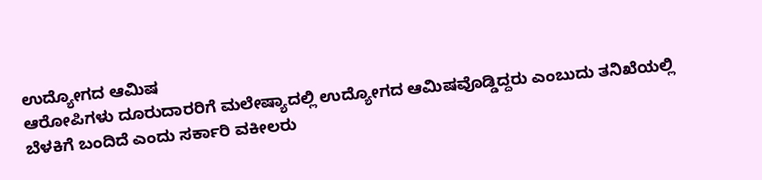ಉದ್ಯೋಗದ ಆಮಿಷ
ಆರೋಪಿಗಳು ದೂರುದಾರರಿಗೆ ಮಲೇಷ್ಯಾದಲ್ಲಿ ಉದ್ಯೋಗದ ಆಮಿಷವೊಡ್ಡಿದ್ದರು ಎಂಬುದು ತನಿಖೆಯಲ್ಲಿ ಬೆಳಕಿಗೆ ಬಂದಿದೆ ಎಂದು ಸರ್ಕಾರಿ ವಕೀಲರು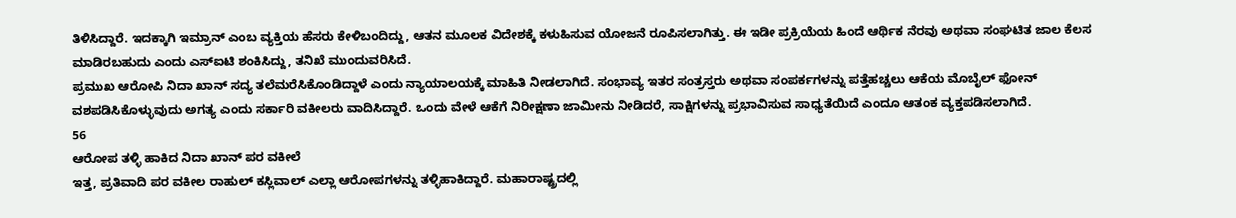ತಿಳಿಸಿದ್ದಾರೆ. ಇದಕ್ಕಾಗಿ ಇಮ್ರಾನ್ ಎಂಬ ವ್ಯಕ್ತಿಯ ಹೆಸರು ಕೇಳಿಬಂದಿದ್ದು, ಆತನ ಮೂಲಕ ವಿದೇಶಕ್ಕೆ ಕಳುಹಿಸುವ ಯೋಜನೆ ರೂಪಿಸಲಾಗಿತ್ತು. ಈ ಇಡೀ ಪ್ರಕ್ರಿಯೆಯ ಹಿಂದೆ ಆರ್ಥಿಕ ನೆರವು ಅಥವಾ ಸಂಘಟಿತ ಜಾಲ ಕೆಲಸ ಮಾಡಿರಬಹುದು ಎಂದು ಎಸ್ಐಟಿ ಶಂಕಿಸಿದ್ದು, ತನಿಖೆ ಮುಂದುವರಿಸಿದೆ.
ಪ್ರಮುಖ ಆರೋಪಿ ನಿದಾ ಖಾನ್ ಸದ್ಯ ತಲೆಮರೆಸಿಕೊಂಡಿದ್ದಾಳೆ ಎಂದು ನ್ಯಾಯಾಲಯಕ್ಕೆ ಮಾಹಿತಿ ನೀಡಲಾಗಿದೆ. ಸಂಭಾವ್ಯ ಇತರ ಸಂತ್ರಸ್ತರು ಅಥವಾ ಸಂಪರ್ಕಗಳನ್ನು ಪತ್ತೆಹಚ್ಚಲು ಆಕೆಯ ಮೊಬೈಲ್ ಫೋನ್ ವಶಪಡಿಸಿಕೊಳ್ಳುವುದು ಅಗತ್ಯ ಎಂದು ಸರ್ಕಾರಿ ವಕೀಲರು ವಾದಿಸಿದ್ದಾರೆ. ಒಂದು ವೇಳೆ ಆಕೆಗೆ ನಿರೀಕ್ಷಣಾ ಜಾಮೀನು ನೀಡಿದರೆ, ಸಾಕ್ಷಿಗಳನ್ನು ಪ್ರಭಾವಿಸುವ ಸಾಧ್ಯತೆಯಿದೆ ಎಂದೂ ಆತಂಕ ವ್ಯಕ್ತಪಡಿಸಲಾಗಿದೆ.
56
ಆರೋಪ ತಳ್ಳಿ ಹಾಕಿದ ನಿದಾ ಖಾನ್ ಪರ ವಕೀಲೆ
ಇತ್ತ, ಪ್ರತಿವಾದಿ ಪರ ವಕೀಲ ರಾಹುಲ್ ಕಸ್ಲಿವಾಲ್ ಎಲ್ಲಾ ಆರೋಪಗಳನ್ನು ತಳ್ಳಿಹಾಕಿದ್ದಾರೆ. ಮಹಾರಾಷ್ಟ್ರದಲ್ಲಿ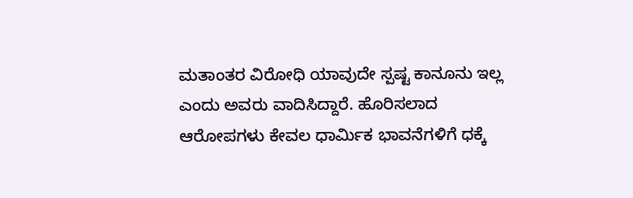ಮತಾಂತರ ವಿರೋಧಿ ಯಾವುದೇ ಸ್ಪಷ್ಟ ಕಾನೂನು ಇಲ್ಲ ಎಂದು ಅವರು ವಾದಿಸಿದ್ದಾರೆ. ಹೊರಿಸಲಾದ ಆರೋಪಗಳು ಕೇವಲ ಧಾರ್ಮಿಕ ಭಾವನೆಗಳಿಗೆ ಧಕ್ಕೆ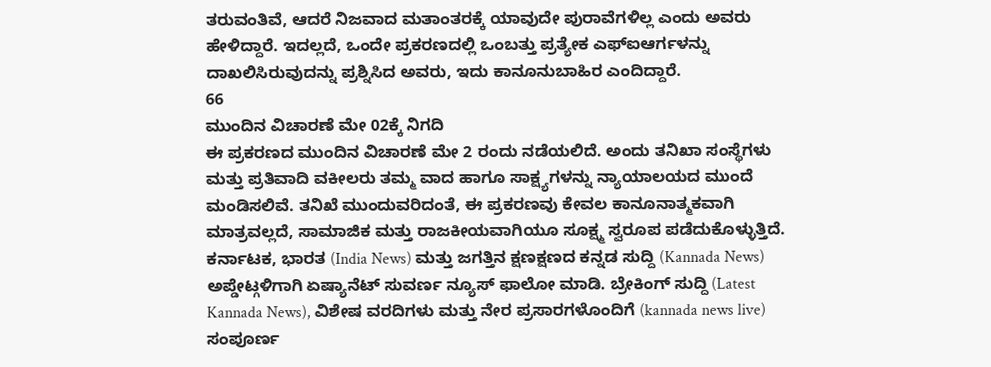ತರುವಂತಿವೆ, ಆದರೆ ನಿಜವಾದ ಮತಾಂತರಕ್ಕೆ ಯಾವುದೇ ಪುರಾವೆಗಳಿಲ್ಲ ಎಂದು ಅವರು ಹೇಳಿದ್ದಾರೆ. ಇದಲ್ಲದೆ, ಒಂದೇ ಪ್ರಕರಣದಲ್ಲಿ ಒಂಬತ್ತು ಪ್ರತ್ಯೇಕ ಎಫ್ಐಆರ್ಗಳನ್ನು ದಾಖಲಿಸಿರುವುದನ್ನು ಪ್ರಶ್ನಿಸಿದ ಅವರು, ಇದು ಕಾನೂನುಬಾಹಿರ ಎಂದಿದ್ದಾರೆ.
66
ಮುಂದಿನ ವಿಚಾರಣೆ ಮೇ 02ಕ್ಕೆ ನಿಗದಿ
ಈ ಪ್ರಕರಣದ ಮುಂದಿನ ವಿಚಾರಣೆ ಮೇ 2 ರಂದು ನಡೆಯಲಿದೆ. ಅಂದು ತನಿಖಾ ಸಂಸ್ಥೆಗಳು ಮತ್ತು ಪ್ರತಿವಾದಿ ವಕೀಲರು ತಮ್ಮ ವಾದ ಹಾಗೂ ಸಾಕ್ಷ್ಯಗಳನ್ನು ನ್ಯಾಯಾಲಯದ ಮುಂದೆ ಮಂಡಿಸಲಿವೆ. ತನಿಖೆ ಮುಂದುವರಿದಂತೆ, ಈ ಪ್ರಕರಣವು ಕೇವಲ ಕಾನೂನಾತ್ಮಕವಾಗಿ ಮಾತ್ರವಲ್ಲದೆ, ಸಾಮಾಜಿಕ ಮತ್ತು ರಾಜಕೀಯವಾಗಿಯೂ ಸೂಕ್ಷ್ಮ ಸ್ವರೂಪ ಪಡೆದುಕೊಳ್ಳುತ್ತಿದೆ.
ಕರ್ನಾಟಕ, ಭಾರತ (India News) ಮತ್ತು ಜಗತ್ತಿನ ಕ್ಷಣಕ್ಷಣದ ಕನ್ನಡ ಸುದ್ದಿ (Kannada News) ಅಪ್ಡೇಟ್ಗಳಿಗಾಗಿ ಏಷ್ಯಾನೆಟ್ ಸುವರ್ಣ ನ್ಯೂಸ್ ಫಾಲೋ ಮಾಡಿ. ಬ್ರೇಕಿಂಗ್ ಸುದ್ದಿ (Latest Kannada News), ವಿಶೇಷ ವರದಿಗಳು ಮತ್ತು ನೇರ ಪ್ರಸಾರಗಳೊಂದಿಗೆ (kannada news live) ಸಂಪೂರ್ಣ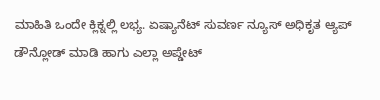ಮಾಹಿತಿ ಒಂದೇ ಕ್ಲಿಕ್ನಲ್ಲಿ ಲಭ್ಯ. ಏಷ್ಯಾನೆಟ್ ಸುವರ್ಣ ನ್ಯೂಸ್ ಅಧಿಕೃತ ಆ್ಯಪ್ ಡೌನ್ಲೋಡ್ ಮಾಡಿ ಹಾಗು ಎಲ್ಲಾ ಅಪ್ಡೇಟ್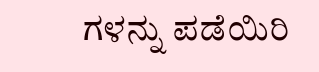ಗಳನ್ನು ಪಡೆಯಿರಿ